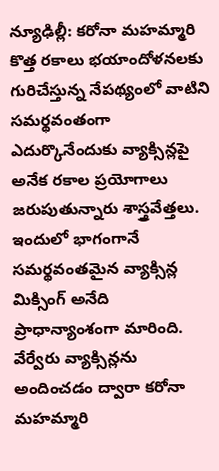న్యూఢిల్లీ: కరోనా మహమ్మారి కొత్త రకాలు భయాందోళనలకు గురిచేస్తున్న నేపథ్యంలో వాటిని సమర్థవంతంగా ఎదుర్కొనేందుకు వ్యాక్సిన్లపై అనేక రకాల ప్రయోగాలు జరుపుతున్నారు శాస్త్రవేత్తలు. ఇందులో భాగంగానే సమర్థవంతమైన వ్యాక్సిన్ల మిక్సింగ్ అనేది ప్రాధాన్యాంశంగా మారింది. వేర్వేరు వ్యాక్సిన్లను అందించడం ద్వారా కరోనా మహమ్మారి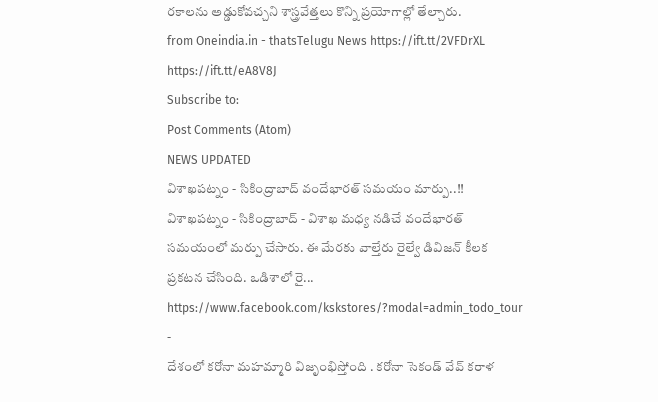రకాలను అడ్డుకోవచ్చని శాస్త్రవేత్తలు కొన్ని ప్రయోగాల్లో తేల్చారు.
from Oneindia.in - thatsTelugu News https://ift.tt/2VFDrXL
https://ift.tt/eA8V8J
Subscribe to:
Post Comments (Atom)
NEWS UPDATED
విశాఖపట్నం - సికింద్రాబాద్ వందేభారత్ సమయం మార్పు..!!
విశాఖపట్నం - సికింద్రాబాద్ - విశాఖ మధ్య నడిచే వందేభారత్ సమయంలో మర్పు చేసారు. ఈ మేరకు వాల్తేరు రైల్వే డివిజన్ కీలక ప్రకటన చేసింది. ఒడిశాలో రై...
https://www.facebook.com/kskstores/?modal=admin_todo_tour
-
దేశంలో కరోనా మహమ్మారి విజృంభిస్తోంది . కరోనా సెకండ్ వేవ్ కరాళ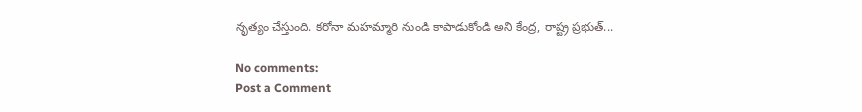నృత్యం చేస్తుంది. కరోనా మహమ్మారి నుండి కాపాడుకోండి అని కేంద్ర, రాష్ట్ర ప్రభుత్...

No comments:
Post a Comment